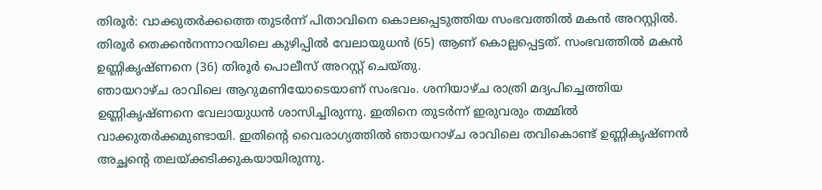തിരൂർ: വാക്കുതർക്കത്തെ തുടർന്ന് പിതാവിനെ കൊലപ്പെടുത്തിയ സംഭവത്തിൽ മകൻ അറസ്റ്റിൽ. തിരൂർ തെക്കൻനന്നാറയിലെ കുഴിപ്പിൽ വേലായുധൻ (65) ആണ് കൊല്ലപ്പെട്ടത്. സംഭവത്തിൽ മകൻ ഉണ്ണികൃഷ്ണനെ (36) തിരൂർ പൊലീസ് അറസ്റ്റ് ചെയ്തു.
ഞായറാഴ്ച രാവിലെ ആറുമണിയോടെയാണ് സംഭവം. ശനിയാഴ്ച രാത്രി മദ്യപിച്ചെത്തിയ ഉണ്ണികൃഷ്ണനെ വേലായുധൻ ശാസിച്ചിരുന്നു. ഇതിനെ തുടർന്ന് ഇരുവരും തമ്മിൽ വാക്കുതർക്കമുണ്ടായി. ഇതിന്റെ വൈരാഗ്യത്തിൽ ഞായറാഴ്ച രാവിലെ തവികൊണ്ട് ഉണ്ണികൃഷ്ണൻ അച്ഛന്റെ തലയ്ക്കടിക്കുകയായിരുന്നു.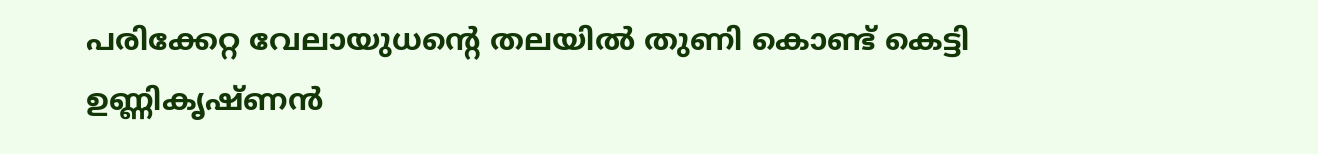പരിക്കേറ്റ വേലായുധന്റെ തലയിൽ തുണി കൊണ്ട് കെട്ടി ഉണ്ണികൃഷ്ണൻ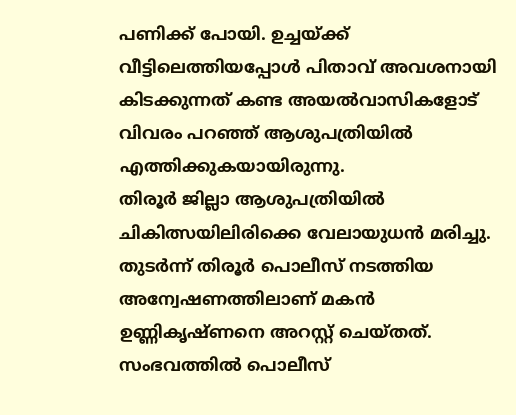പണിക്ക് പോയി. ഉച്ചയ്ക്ക് വീട്ടിലെത്തിയപ്പോൾ പിതാവ് അവശനായി കിടക്കുന്നത് കണ്ട അയൽവാസികളോട് വിവരം പറഞ്ഞ് ആശുപത്രിയിൽ എത്തിക്കുകയായിരുന്നു.
തിരൂർ ജില്ലാ ആശുപത്രിയിൽ ചികിത്സയിലിരിക്കെ വേലായുധൻ മരിച്ചു. തുടർന്ന് തിരൂർ പൊലീസ് നടത്തിയ അന്വേഷണത്തിലാണ് മകൻ ഉണ്ണികൃഷ്ണനെ അറസ്റ്റ് ചെയ്തത്. സംഭവത്തിൽ പൊലീസ്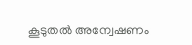കൂടുതൽ അന്വേഷണം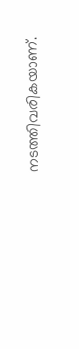നടത്തിവരികയാണ്.